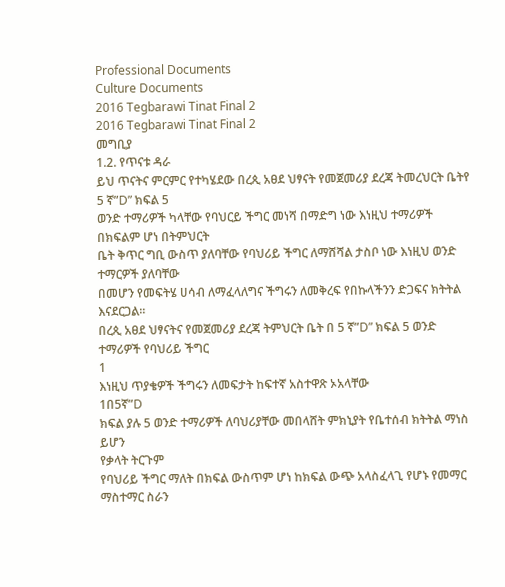Professional Documents
Culture Documents
2016 Tegbarawi Tinat Final 2
2016 Tegbarawi Tinat Final 2
መግቢያ
1.2. የጥናቱ ዳራ
ይህ ጥናትና ምርምር የተካሄደው በረጲ አፀደ ህፃናት የመጀመሪያ ደረጃ ትመረህርት ቤትየ 5 ኛ”D” ክፍል 5
ወንድ ተማሪዎች ካላቸው የባህርይ ችግር መነሻ በማድግ ነው እነዚህ ተማሪዎች በክፍልም ሆነ በትምህርት
ቤት ቅጥር ግቢ ውስጥ ያለባቸው የባህሪይ ችግር ለማሸሻል ታስቦ ነው እነዚህ ወንድ ተማርዎች ያለባቸው
በመሆን የመፍትሄ ሀሳብ ለማፈላለግና ችግሩን ለመቅረፍ የበኩላችንን ድጋፍና ክትትል እናደርጋል፡፡
በረጲ አፀደ ህፃናትና የመጀመሪያ ደረጃ ትምህርት ቤት በ 5 ኛ”D” ክፍል 5 ወንድ ተማሪዎች የባህሪይ ችግር
1
እነዚህ ጥያቄዎች ችግሩን ለመፍታት ከፍተኛ አስተዋጽ ኦአላቸው
1በ5ኛ”D
ክፍል ያሉ 5 ወንድ ተማሪዎች ለባህሪያቸው መበላሸት ምክኒያት የቤተሰብ ክትትል ማነስ ይሆን
የቃላት ትርጉም
የባህሪይ ችግር ማለት በክፍል ውስጥም ሆነ ከክፍል ውጭ አላስፈላጊ የሆኑ የመማር ማስተማር ስራን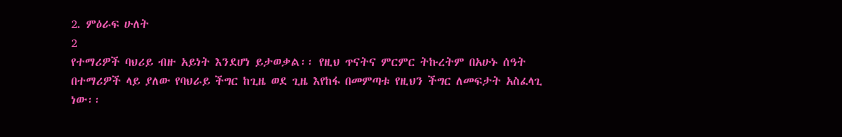2. ምዕራፍ ሁለት
2
የተማሪዎች ባህሪይ ብዙ አይነት እንደሆነ ይታወቃል፡፡ የዚህ ጥናትና ምርምር ትኩረትም በአሁኑ ሰዓት
በተማሪዎች ላይ ያለው የባህራይ ችግር ከጊዜ ወደ ጊዜ እየከፋ በመምጣቱ የዚህን ችግር ለመፍታት አስፈላጊ
ነው፡፡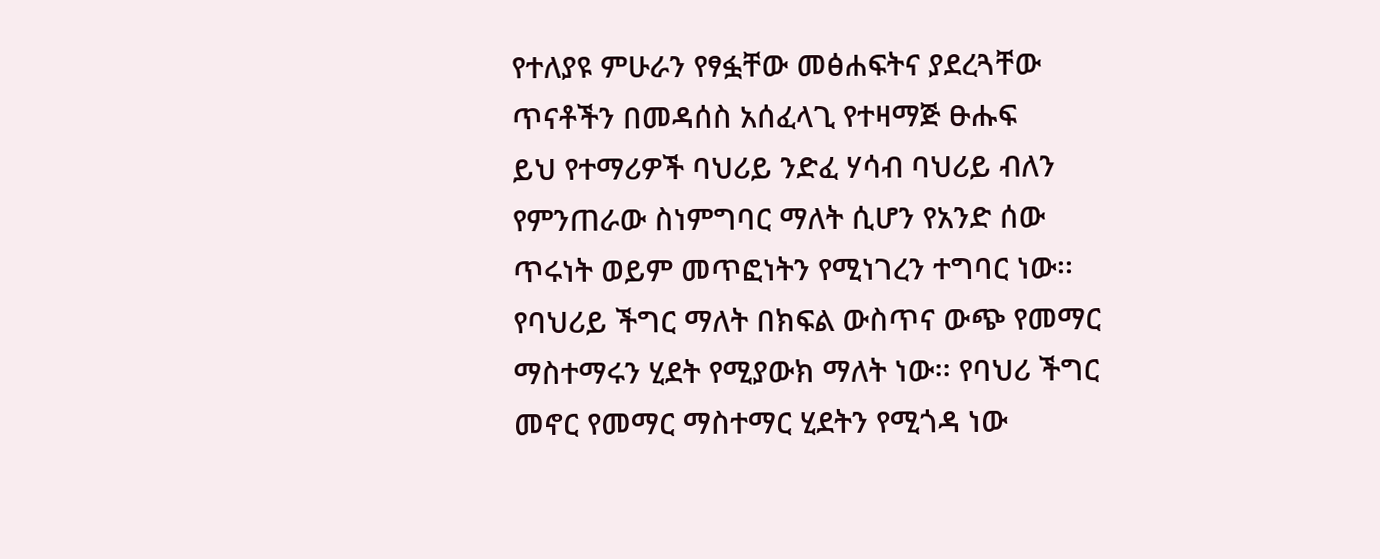የተለያዩ ምሁራን የፃፏቸው መፅሐፍትና ያደረጓቸው ጥናቶችን በመዳሰስ አሰፈላጊ የተዛማጅ ፁሑፍ
ይህ የተማሪዎች ባህሪይ ንድፈ ሃሳብ ባህሪይ ብለን የምንጠራው ስነምግባር ማለት ሲሆን የአንድ ሰው
ጥሩነት ወይም መጥፎነትን የሚነገረን ተግባር ነው፡፡ የባህሪይ ችግር ማለት በክፍል ውስጥና ውጭ የመማር
ማስተማሩን ሂደት የሚያውክ ማለት ነው፡፡ የባህሪ ችግር መኖር የመማር ማስተማር ሂደትን የሚጎዳ ነው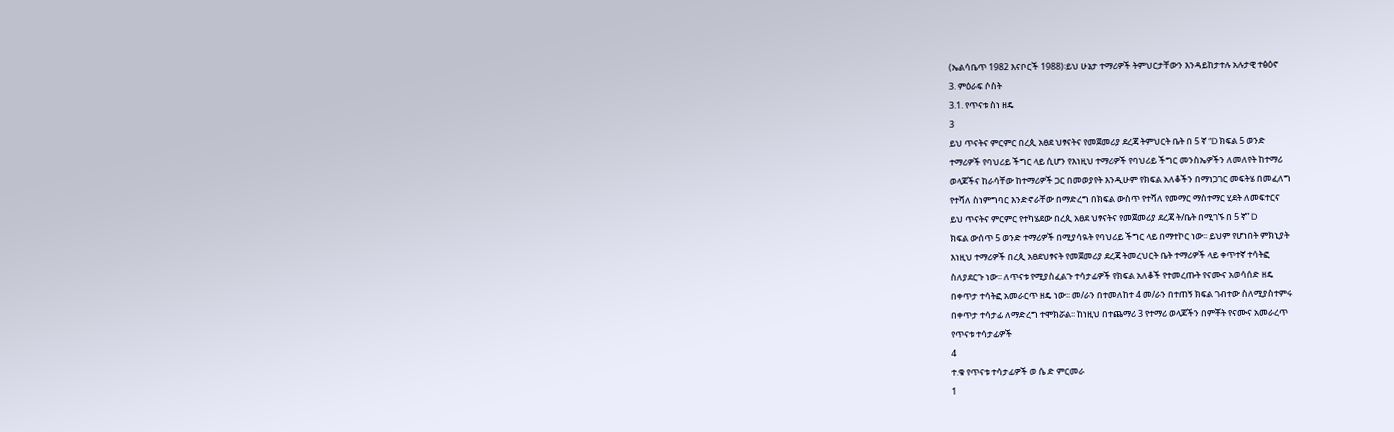(ኤልሳቤጥ 1982 እናቦርች 1988)፡ይህ ሁኔታ ተማሪዎች ትምህርታቸውን እንዳይከታተሉ አሉታዊ ተፅዕኖ
3. ምዕራፍ ሶስት
3.1. የጥናቱ ስነ ዘዴ
3
ይህ ጥናትና ምርምር በረጲ አፀደ ህፃናትና የመጀመሪያ ደረጃ ትምህርት ቤት በ 5 ኛ ”D ክፍል 5 ወንድ
ተማሪዎች የባህሪይ ችግር ላይ ሲሆን የእነዚህ ተማሪዎች የባህሪይ ችግር መንስኤዎችን ለመለየት ከተማሪ
ወላጆችና ከራሳቸው ከተማሪዎች ጋር በመወያየት እንዲሁም የክፍል አለቆችን በማነጋገር መፍትሄ በመፈለግ
የተሻለ ስነምግባር እንድኖራቸው በማድረግ በክፍል ውስጥ የተሻለ የመማር ማስተማር ሂደት ለመፍተርና
ይህ ጥናትና ምርምር የተካሄደው በረጲ አፀደ ህፃናትና የመጀመሪያ ደረጃ ት/ቤት በሚገኙ በ 5 ኛ” D
ክፍል ውሰጥ 5 ወንድ ተማሪዎች በሚያሳዪት የባህሪይ ችግር ላይ በማተኮር ነው፡፡ ይህም የሆነበት ምክኒያት
እነዚህ ተማሪዎች በረጲ አፀደህፃናት የመጀመሪያ ደረጃ ትመረህርት ቤት ተማሪዎች ላይ ቀጥተኛ ተሳትፎ
ስለያደርጉ ነው፡፡ ለጥናቱ የሚያስፈልጉ ተሳታፊዎች የክፍል አለቆች የተመረጡት የናሙና አወሳሰድ ዘዴ
በቀጥታ ተሳትፎ አመራርጥ ዘዴ ነው፡፡ መ/ራን በተመለከተ 4 መ/ራን በተጠኝ ክፍል ገብተው ስለሚያስተምሩ
በቀጥታ ተሳታፊ ለማድረግ ተሞክሯል፡፡ ከነዚህ በተጨማሪ 3 የተማሪ ወላጆችን በምቾት የናሙና አመራረጥ
የጥናቱ ተሳታፊዎች
4
ተ.ቁ የጥናቱ ተሳታፊዎች ወ ሴ ድ ምርመራ
1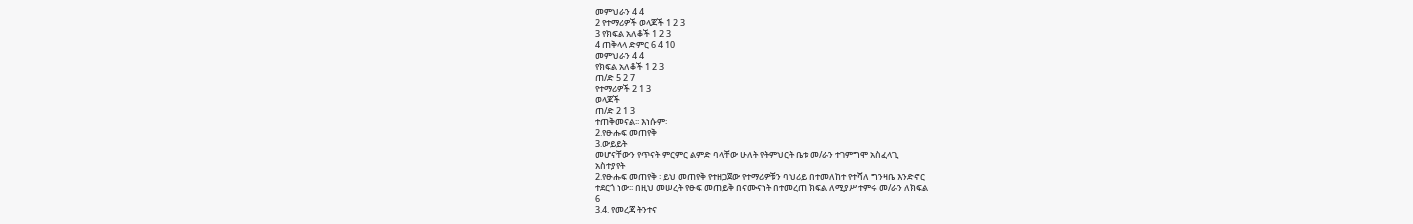መምህራን 4 4
2 የተማሪዎች ወላጆች 1 2 3
3 የክፍል አለቆች 1 2 3
4 ጠቅላላ ድምር 6 4 10
መምህራን 4 4
የክፍል አለቆች 1 2 3
ጠ/ድ 5 2 7
የተማሪዎች 2 1 3
ወላጆች
ጠ/ድ 2 1 3
ተጠቅመናል፡፡ እነሱም፡
2.የፁሑፍ መጠየቅ
3.ውይይት
መሆናቸውን የጥናት ምርምር ልምድ ባላቸው ሁለት የትምህርት ቤቱ መ/ራን ተገምግሞ አስፈላጊ
አስተያየት
2.የፁሑፍ መጠየቅ ፡ ይህ መጠየቅ የተዘጋጀው የተማሪዎቹን ባህሪይ በተመለከተ የተሻለ ግንዛቤ እንድኖር
ተደርጎ ነው፡፡ በዚህ መሠረት የፁፍ መጠይቅ በናሙናነት በተመረጠ ክፍል ለሚያሥተምሩ መ/ራን ለክፍል
6
3.4. የመረጃ ትንተና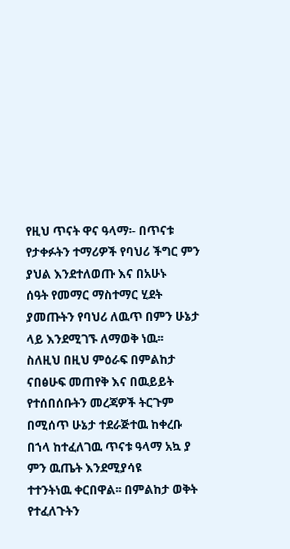የዚህ ጥናት ዋና ዓላማ፡- በጥናቱ የታቀፉትን ተማሪዎች የባህሪ ችግር ምን ያህል እንደተለወጡ እና በአሁኑ
ሰዓት የመማር ማስተማር ሂደት ያመጡትን የባህሪ ለዉጥ በምን ሁኔታ ላይ እንደሚገኙ ለማወቅ ነዉ፡፡
ስለዚህ በዚህ ምዕራፍ በምልከታ ናበፅሁፍ መጠየቅ እና በዉይይት የተሰበሰቡትን መረጃዎች ትርጉም
በሚሰጥ ሁኔታ ተደራጅተዉ ከቀረቡ በኀላ ከተፈለገዉ ጥናቱ ዓላማ አኳ ያ ምን ዉጤት እንደሚያሳዩ
ተተንትነዉ ቀርበዋል፡፡ በምልከታ ወቅት የተፈለጉትን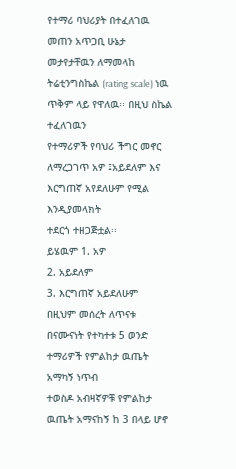የተማሪ ባህሪያት በተፈለገዉ መጠን አጥጋቢ ሁኔታ
መታየታቸዉን ለማመላከ ትሬቲንግስኬል (rating scale) ነዉ ጥቅም ላይ የዋለዉ፡፡ በዚህ ስኬል ተፈለገዉን
የተማሪዎች የባህሪ ችግር መኖር ለማረጋገጥ አዎ ፤አይደለም እና እርግጠኛ አየደለሁም የሚል እንዲያመላክት
ተደርጎ ተዘጋጅቷል፡፡
ይሄዉም 1. አዎ
2. አይደለም
3. እርግጠኛ አይደለሁም
በዚህም መሰረት ለጥናቱ በናሙናነት የተካተቱ 5 ወንድ ተማሪዎች የምልከታ ዉጤት አማካኝ ነጥብ
ተወስዶ አብዛኛዎቹ የምልከታ ዉጤት አማናከኝ ከ 3 በላይ ሆኖ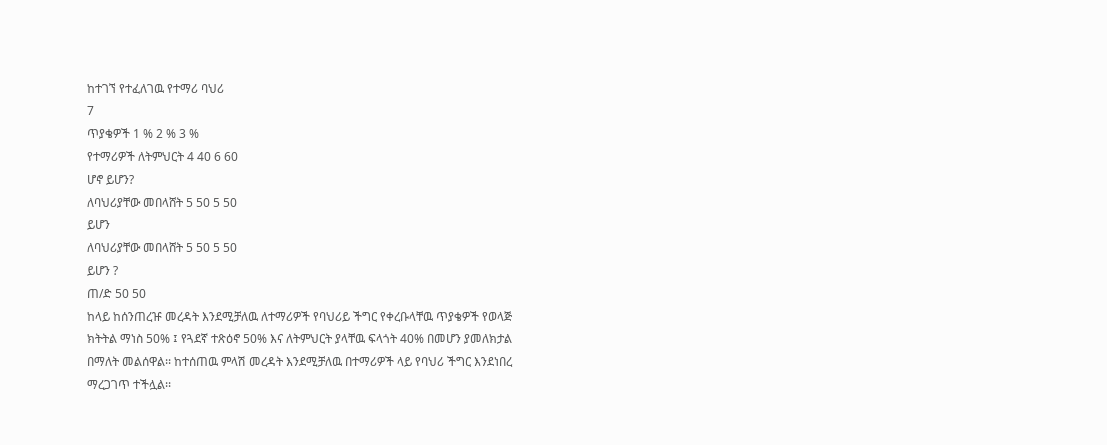ከተገኘ የተፈለገዉ የተማሪ ባህሪ
7
ጥያቄዎች 1 % 2 % 3 %
የተማሪዎች ለትምህርት 4 40 6 60
ሆኖ ይሆን?
ለባህሪያቸው መበላሸት 5 50 5 50
ይሆን
ለባህሪያቸው መበላሸት 5 50 5 50
ይሆን ?
ጠ/ድ 50 50
ከላይ ከሰንጠረዡ መረዳት እንደሚቻለዉ ለተማሪዎች የባህሪይ ችግር የቀረቡላቸዉ ጥያቄዎች የወላጅ
ክትትል ማነስ 50% ፤ የጓደኛ ተጽዕኖ 50% እና ለትምህርት ያላቸዉ ፍላጎት 40% በመሆን ያመለክታል
በማለት መልሰዋል፡፡ ከተሰጠዉ ምላሽ መረዳት እንደሚቻለዉ በተማሪዎች ላይ የባህሪ ችግር እንደነበረ
ማረጋገጥ ተችሏል፡፡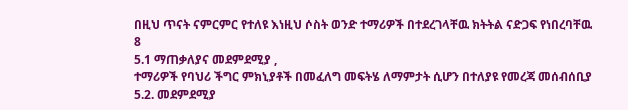በዚህ ጥናት ናምርምር የተለዩ እነዚህ ሶስት ወንድ ተማሪዎች በተደረገላቸዉ ክትትል ናድጋፍ የነበረባቸዉ
8
5.1 ማጠቃለያና መደምደሚያ ,
ተማሪዎች የባህሪ ችግር ምክኒያቶች በመፈለግ መፍትሄ ለማምታት ሲሆን በተለያዩ የመረጃ መሰብሰቢያ
5.2. መደምደሚያ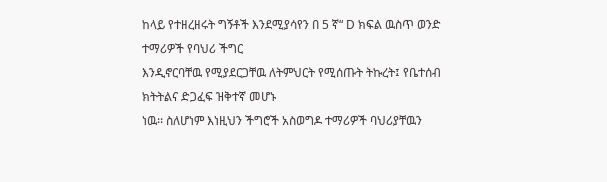ከላይ የተዘረዘሩት ግኝቶች እንደሚያሳየን በ 5 ኛ“ D ክፍል ዉስጥ ወንድ ተማሪዎች የባህሪ ችግር
እንዲኖርባቸዉ የሚያደርጋቸዉ ለትምህርት የሚሰጡት ትኩረት፤ የቤተሰብ ክትትልና ድጋፈፍ ዝቅተኛ መሆኑ
ነዉ፡፡ ስለሆነም እነዚህን ችግሮች አስወግዶ ተማሪዎች ባህሪያቸዉን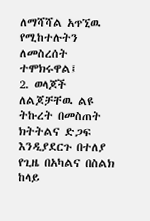ለማሻሻል አጥኚዉ የሚከተሉትን
ለመስረሰት ተሞክሩዋል፤
2. ወላጆች ለልጆቻቸዉ ልዩ ትኩረት በመስጠት ክትትልና ድጋፍ እንዲያደርጉ በተለያ የጊዜ በአካልና በስልክ
ከላይ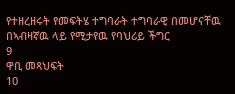የተዘረዘሩት የመፍትሄ ተግባራት ተግባራዊ በመሆናቸዉ በኣብዛኛዉ ላይ የሚታየዉ የባህሪይ ችግር
9
ዋቢ መጻህፍት
10